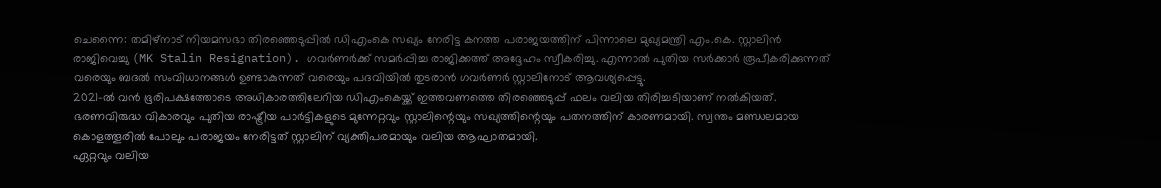ചെന്നൈ: തമിഴ്നാട് നിയമസഭാ തിരഞ്ഞെടുപ്പിൽ ഡിഎംകെ സഖ്യം നേരിട്ട കനത്ത പരാജയത്തിന് പിന്നാലെ മുഖ്യമന്ത്രി എം.കെ. സ്റ്റാലിൻ രാജിവെച്ചു (MK Stalin Resignation). ഗവർണർക്ക് സമർപ്പിച്ച രാജിക്കത്ത് അദ്ദേഹം സ്വീകരിച്ചു. എന്നാൽ പുതിയ സർക്കാർ രൂപീകരിക്കുന്നത് വരെയും ബദൽ സംവിധാനങ്ങൾ ഉണ്ടാകുന്നത് വരെയും പദവിയിൽ തുടരാൻ ഗവർണർ സ്റ്റാലിനോട് ആവശ്യപ്പെട്ടു.
2021-ൽ വൻ ഭൂരിപക്ഷത്തോടെ അധികാരത്തിലേറിയ ഡിഎംകെയ്ക്ക് ഇത്തവണത്തെ തിരഞ്ഞെടുപ്പ് ഫലം വലിയ തിരിച്ചടിയാണ് നൽകിയത്. ഭരണവിരുദ്ധ വികാരവും പുതിയ രാഷ്ട്രീയ പാർട്ടികളുടെ മുന്നേറ്റവും സ്റ്റാലിന്റെയും സഖ്യത്തിന്റെയും പതനത്തിന് കാരണമായി. സ്വന്തം മണ്ഡലമായ കൊളത്തൂരിൽ പോലും പരാജയം നേരിട്ടത് സ്റ്റാലിന് വ്യക്തിപരമായും വലിയ ആഘാതമായി.
ഏറ്റവും വലിയ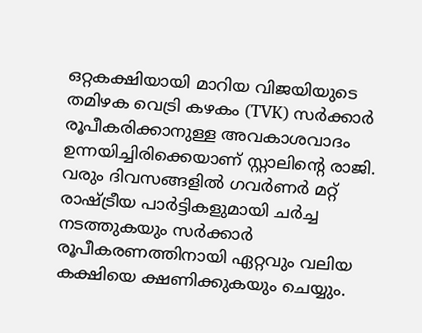ഒറ്റകക്ഷിയായി മാറിയ വിജയിയുടെ തമിഴക വെട്രി കഴകം (TVK) സർക്കാർ രൂപീകരിക്കാനുള്ള അവകാശവാദം ഉന്നയിച്ചിരിക്കെയാണ് സ്റ്റാലിന്റെ രാജി. വരും ദിവസങ്ങളിൽ ഗവർണർ മറ്റ് രാഷ്ട്രീയ പാർട്ടികളുമായി ചർച്ച നടത്തുകയും സർക്കാർ രൂപീകരണത്തിനായി ഏറ്റവും വലിയ കക്ഷിയെ ക്ഷണിക്കുകയും ചെയ്യും.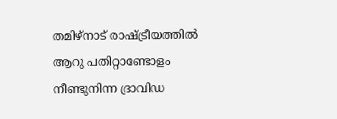തമിഴ്നാട് രാഷ്ട്രീയത്തിൽ ആറു പതിറ്റാണ്ടോളം നീണ്ടുനിന്ന ദ്രാവിഡ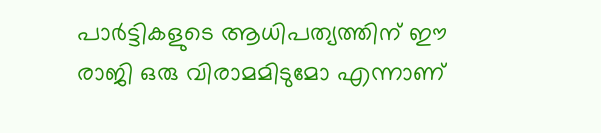പാർട്ടികളുടെ ആധിപത്യത്തിന് ഈ രാജി ഒരു വിരാമമിടുമോ എന്നാണ്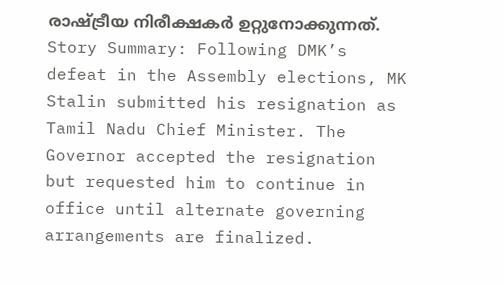രാഷ്ട്രീയ നിരീക്ഷകർ ഉറ്റുനോക്കുന്നത്.
Story Summary: Following DMK’s defeat in the Assembly elections, MK Stalin submitted his resignation as Tamil Nadu Chief Minister. The Governor accepted the resignation but requested him to continue in office until alternate governing arrangements are finalized.